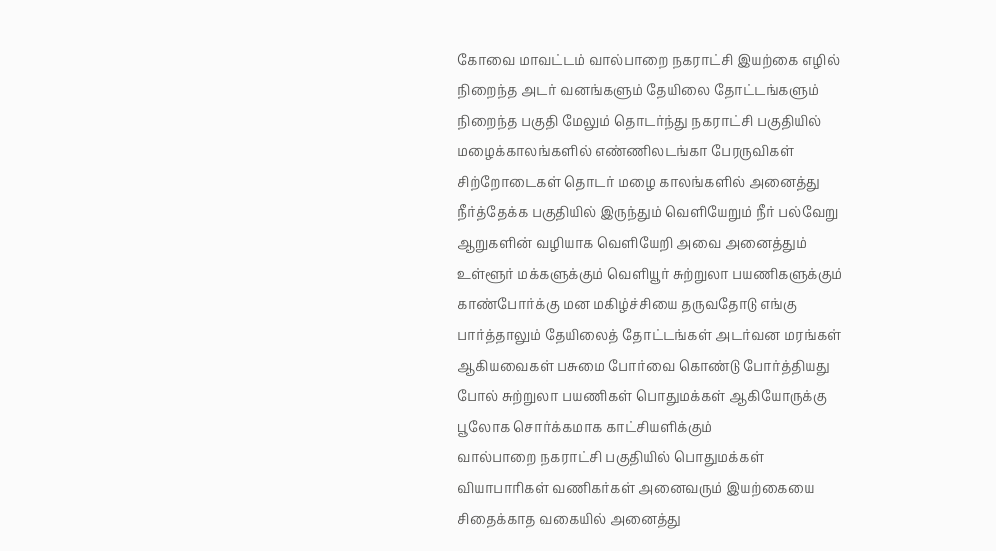கோவை மாவட்டம் வால்பாறை நகராட்சி இயற்கை எழில் நிறைந்த அடர் வனங்களும் தேயிலை தோட்டங்களும் நிறைந்த பகுதி மேலும் தொடர்ந்து நகராட்சி பகுதியில் மழைக்காலங்களில் எண்ணிலடங்கா பேரருவிகள் சிற்றோடைகள் தொடர் மழை காலங்களில் அனைத்து நீர்த்தேக்க பகுதியில் இருந்தும் வெளியேறும் நீர் பல்வேறு ஆறுகளின் வழியாக வெளியேறி அவை அனைத்தும் உள்ளூர் மக்களுக்கும் வெளியூர் சுற்றுலா பயணிகளுக்கும் காண்போர்க்கு மன மகிழ்ச்சியை தருவதோடு எங்கு பார்த்தாலும் தேயிலைத் தோட்டங்கள் அடர்வன மரங்கள் ஆகியவைகள் பசுமை போர்வை கொண்டு போர்த்தியது போல் சுற்றுலா பயணிகள் பொதுமக்கள் ஆகியோருக்கு பூலோக சொர்க்கமாக காட்சியளிக்கும்
வால்பாறை நகராட்சி பகுதியில் பொதுமக்கள் வியாபாரிகள் வணிகர்கள் அனைவரும் இயற்கையை சிதைக்காத வகையில் அனைத்து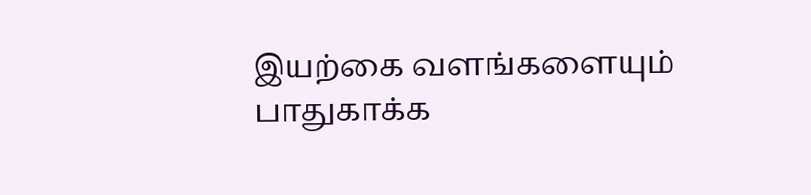இயற்கை வளங்களையும் பாதுகாக்க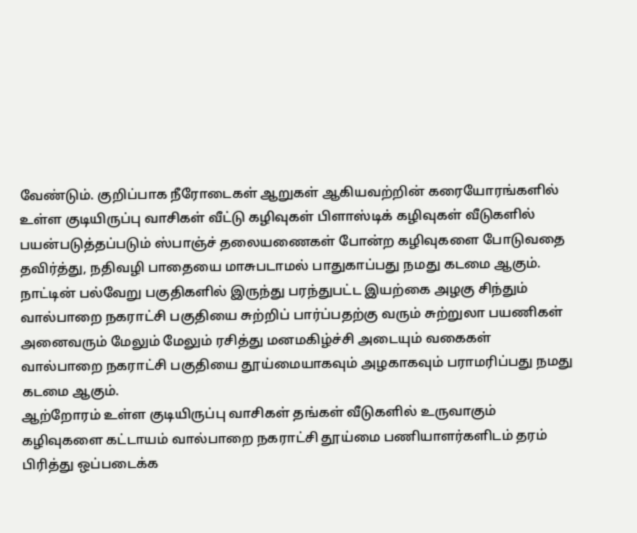வேண்டும். குறிப்பாக நீரோடைகள் ஆறுகள் ஆகியவற்றின் கரையோரங்களில் உள்ள குடியிருப்பு வாசிகள் வீட்டு கழிவுகள் பிளாஸ்டிக் கழிவுகள் வீடுகளில் பயன்படுத்தப்படும் ஸ்பாஞ்ச் தலையணைகள் போன்ற கழிவுகளை போடுவதை தவிர்த்து, நதிவழி பாதையை மாசுபடாமல் பாதுகாப்பது நமது கடமை ஆகும். நாட்டின் பல்வேறு பகுதிகளில் இருந்து பரந்துபட்ட இயற்கை அழகு சிந்தும் வால்பாறை நகராட்சி பகுதியை சுற்றிப் பார்ப்பதற்கு வரும் சுற்றுலா பயணிகள் அனைவரும் மேலும் மேலும் ரசித்து மனமகிழ்ச்சி அடையும் வகைகள் வால்பாறை நகராட்சி பகுதியை தூய்மையாகவும் அழகாகவும் பராமரிப்பது நமது கடமை ஆகும்.
ஆற்றோரம் உள்ள குடியிருப்பு வாசிகள் தங்கள் வீடுகளில் உருவாகும் கழிவுகளை கட்டாயம் வால்பாறை நகராட்சி தூய்மை பணியாளர்களிடம் தரம் பிரித்து ஒப்படைக்க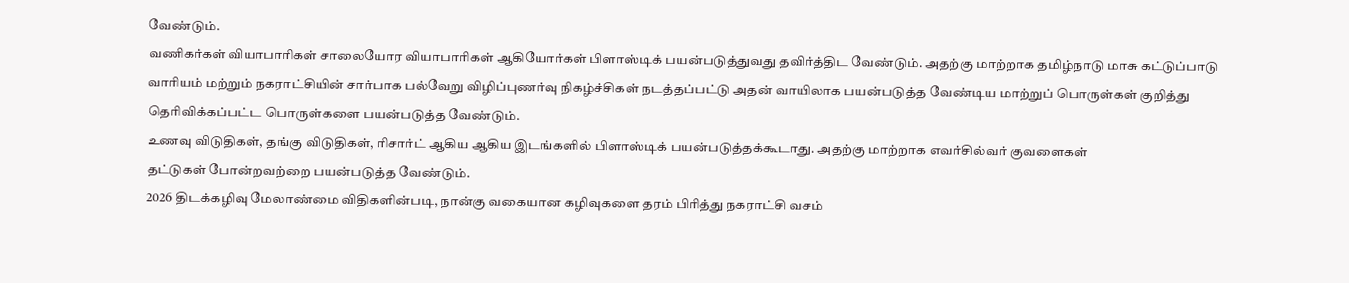வேண்டும்.
வணிகர்கள் வியாபாரிகள் சாலையோர வியாபாரிகள் ஆகியோர்கள் பிளாஸ்டிக் பயன்படுத்துவது தவிர்த்திட வேண்டும். அதற்கு மாற்றாக தமிழ்நாடு மாசு கட்டுப்பாடு வாரியம் மற்றும் நகராட்சியின் சார்பாக பல்வேறு விழிப்புணர்வு நிகழ்ச்சிகள் நடத்தப்பட்டு அதன் வாயிலாக பயன்படுத்த வேண்டிய மாற்றுப் பொருள்கள் குறித்து தெரிவிக்கப்பட்ட பொருள்களை பயன்படுத்த வேண்டும்.
உணவு விடுதிகள், தங்கு விடுதிகள், ரிசார்ட் ஆகிய ஆகிய இடங்களில் பிளாஸ்டிக் பயன்படுத்தக்கூடாது. அதற்கு மாற்றாக எவர்சில்வர் குவளைகள்
தட்டுகள் போன்றவற்றை பயன்படுத்த வேண்டும்.
2026 திடக்கழிவு மேலாண்மை விதிகளின்படி, நான்கு வகையான கழிவுகளை தரம் பிரித்து நகராட்சி வசம்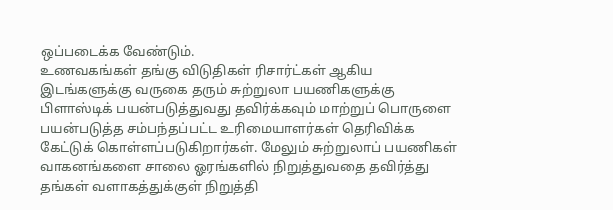ஒப்படைக்க வேண்டும்.
உணவகங்கள் தங்கு விடுதிகள் ரிசார்ட்கள் ஆகிய இடங்களுக்கு வருகை தரும் சுற்றுலா பயணிகளுக்கு பிளாஸ்டிக் பயன்படுத்துவது தவிர்க்கவும் மாற்றுப் பொருளை பயன்படுத்த சம்பந்தப்பட்ட உரிமையாளர்கள் தெரிவிக்க கேட்டுக் கொள்ளப்படுகிறார்கள். மேலும் சுற்றுலாப் பயணிகள் வாகனங்களை சாலை ஓரங்களில் நிறுத்துவதை தவிர்த்து தங்கள் வளாகத்துக்குள் நிறுத்தி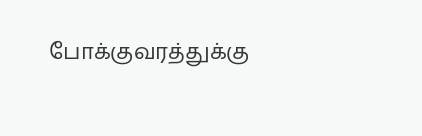போக்குவரத்துக்கு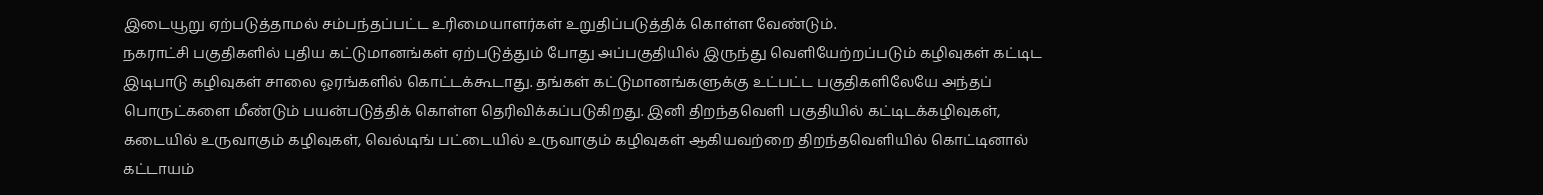இடையூறு ஏற்படுத்தாமல் சம்பந்தப்பட்ட உரிமையாளர்கள் உறுதிப்படுத்திக் கொள்ள வேண்டும்.
நகராட்சி பகுதிகளில் புதிய கட்டுமானங்கள் ஏற்படுத்தும் போது அப்பகுதியில் இருந்து வெளியேற்றப்படும் கழிவுகள் கட்டிட இடிபாடு கழிவுகள் சாலை ஓரங்களில் கொட்டக்கூடாது. தங்கள் கட்டுமானங்களுக்கு உட்பட்ட பகுதிகளிலேயே அந்தப் பொருட்களை மீண்டும் பயன்படுத்திக் கொள்ள தெரிவிக்கப்படுகிறது. இனி திறந்தவெளி பகுதியில் கட்டிடக்கழிவுகள், கடையில் உருவாகும் கழிவுகள், வெல்டிங் பட்டையில் உருவாகும் கழிவுகள் ஆகியவற்றை திறந்தவெளியில் கொட்டினால் கட்டாயம்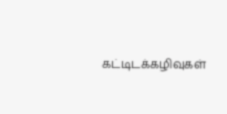கட்டிடக்கழிவுகள்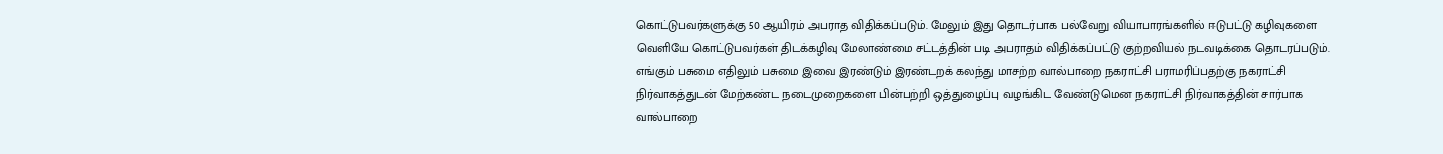கொட்டுபவர்களுக்கு 50 ஆயிரம் அபராத விதிக்கப்படும். மேலும் இது தொடர்பாக பல்வேறு வியாபாரங்களில் ஈடுபட்டு கழிவுகளை வெளியே கொட்டுபவர்கள் திடக்கழிவு மேலாண்மை சட்டத்தின் படி அபராதம் விதிக்கப்பட்டு குற்றவியல் நடவடிக்கை தொடரப்படும்.
எங்கும் பசுமை எதிலும் பசுமை இவை இரண்டும் இரண்டறக் கலந்து மாசற்ற வால்பாறை நகராட்சி பராமரிப்பதற்கு நகராட்சி நிர்வாகத்துடன் மேற்கண்ட நடைமுறைகளை பின்பற்றி ஒத்துழைப்பு வழங்கிட வேண்டுமென நகராட்சி நிர்வாகத்தின் சார்பாக வால்பாறை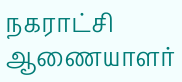நகராட்சி ஆணையாளர்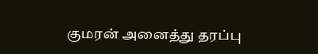குமரன் அனைத்து தரப்பு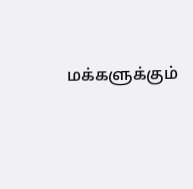மக்களுக்கும்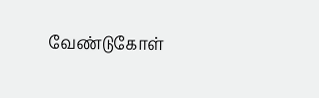வேண்டுகோள்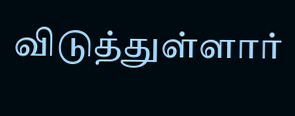விடுத்துள்ளார்